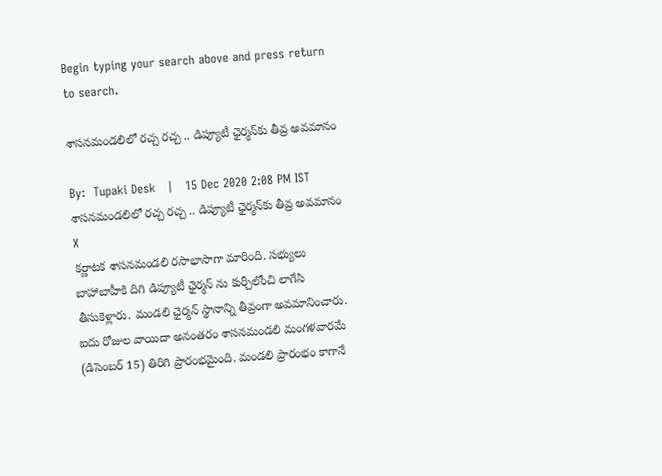Begin typing your search above and press return to search.

శాసనమండలిలో రచ్చ రచ్చ .. డిప్యూటీ ఛైర్మన్‌కు తీవ్ర అవమానం

By:  Tupaki Desk   |   15 Dec 2020 2:08 PM IST
శాసనమండలిలో రచ్చ రచ్చ .. డిప్యూటీ ఛైర్మన్‌కు తీవ్ర అవమానం
X
కర్ణాటక శాసనమండలి రసాభాసాగా మారింది. సభ్యులు బాహాబాహీకి దిగి డిప్యూటీ ఛైర్మన్‌ ను కుర్చీలోంచి లాగేసి తీసుకెళ్లారు. మండలి ఛైర్మన్‌ స్థానాన్ని తీవ్రంగా అవమానించారు. ఐదు రోజుల వాయిదా అనంతరం శాసనమండలి మంగళవారమే (డిసెంబర్ 15) తిరిగి ప్రారంభమైంది. మండలి ప్రారంభం కాగానే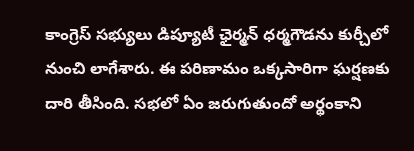కాంగ్రెస్ సభ్యులు డిప్యూటీ ఛైర్మన్ ‌ధర్మగౌడను కుర్చీలో నుంచి లాగేశారు. ఈ పరిణామం ఒక్కసారిగా ఘర్షణకు దారి తీసింది. సభలో ఏం జరుగుతుందో అర్థంకాని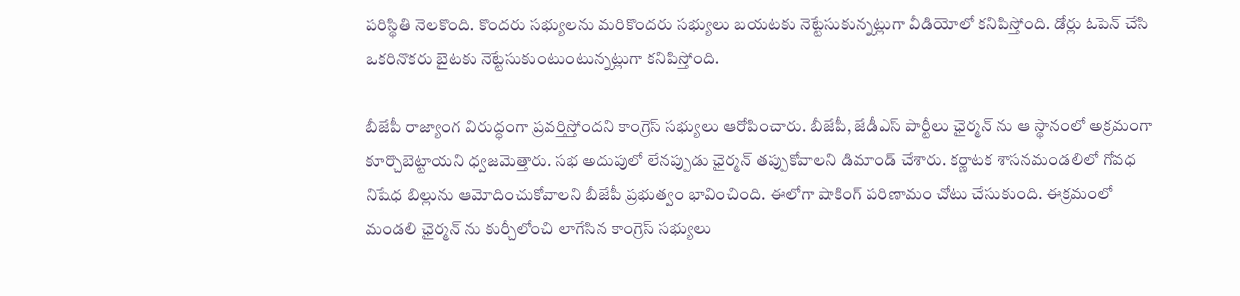పరిస్థితి నెలకొంది. కొందరు సభ్యులను మరికొందరు సభ్యులు బయటకు నెట్టేసుకున్నట్లుగా వీడియోలో కనిపిస్తోంది. డోర్లు ఓపెన్ చేసి ఒకరినొకరు బైటకు నెట్టేసుకుంటుంటున్నట్లుగా కనిపిస్తోంది.

బీజేపీ రాజ్యాంగ విరుద్ధంగా ప్రవర్తిస్తోందని కాంగ్రెస్ సభ్యులు ఆరోపించారు. బీజేపీ, జేడీఎస్ పార్టీలు ఛైర్మన్‌ ను ఆ స్థానంలో అక్రమంగా కూర్చొబెట్టాయని ధ్వజమెత్తారు. సభ అదుపులో లేనప్పుడు ఛైర్మన్ తప్పుకోవాలని డిమాండ్ చేశారు. కర్ణాటక శాసనమండలిలో గోవధ నిషేధ బిల్లును ఆమోదించుకోవాలని బీజేపీ ప్రభుత్వం భావించింది. ఈలోగా షాకింగ్ పరిణామం చోటు చేసుకుంది. ఈక్రమంలో మండలి ఛైర్మన్ ను కుర్చీలోంచి లాగేసిన కాంగ్రెస్ సభ్యులు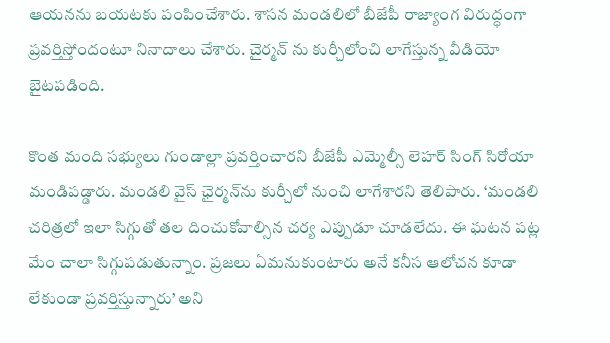ఆయనను బయటకు పంపించేశారు. శాసన మండలిలో బీజేపీ రాజ్యాంగ విరుద్ధంగా ప్రవర్తిస్తోందంటూ నినాదాలు చేశారు. చైర్మన్ ను కుర్చీలోంచి లాగేస్తున్న వీడియో బైటపడింది.

కొంత మంది సభ్యులు గుండాల్లా ప్రవర్తించారని బీజేపీ ఎమ్మెల్సీ లెహర్ సింగ్ సిరోయా మండిపడ్డారు. మండలి వైస్ ఛైర్మన్‌ను కుర్చీలో నుంచి లాగేశారని తెలిపారు. ‘మండలి చరిత్రలో ఇలా సిగ్గుతో తల దించుకోవాల్సిన చర్య ఎప్పుడూ చూడలేదు. ఈ ఘటన పట్ల మేం చాలా సిగ్గుపడుతున్నాం. ప్రజలు ఏమనుకుంటారు అనే కనీస ఆలోచన కూడా లేకుండా ప్రవర్తిస్తున్నారు’ అని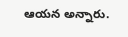ఆయన అన్నారు.